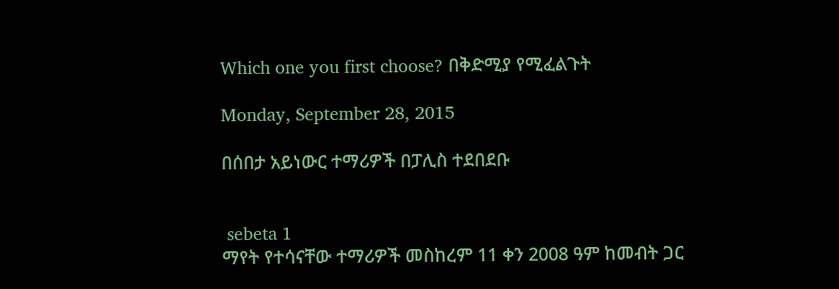Which one you first choose? በቅድሚያ የሚፈልጉት

Monday, September 28, 2015

በሰበታ አይነውር ተማሪዎች በፓሊስ ተደበደቡ


 sebeta 1
ማየት የተሳናቸው ተማሪዎች መስከረም 11 ቀን 2008 ዓም ከመብት ጋር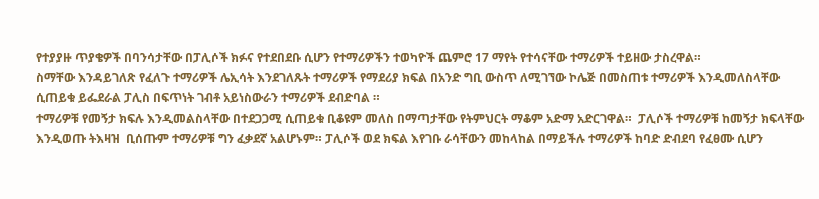የተያያዙ ጥያቄዎች በባንሳታቸው በፓሊሶች ክፉና የተደበደቡ ሲሆን የተማሪዎችን ተወካዮች ጨምሮ 17 ማየት የተሳናቸው ተማሪዎች ተይዘው ታስረዋል።
ስማቸው እንዳይገለጽ የፈለጉ ተማሪዎች ሌኢሳት እንደገለጹት ተማሪዎች የማደሪያ ክፍል በአንድ ግቢ ውስጥ ለሚገኘው ኮሌጅ በመስጠቱ ተማሪዎች እንዲመለስላቸው ሲጠይቁ ይፌደራል ፓሊስ በፍጥነት ገብቶ አይነስውራን ተማሪዎች ደብድባል ።
ተማሪዎቹ የመኝታ ክፍሉ እንዲመልስላቸው በተደጋጋሚ ሲጠይቁ ቢቆዩም መለስ በማጣታቸው የትምህርት ማቆም አድማ አድርገዋል።  ፓሊሶች ተማሪዎቹ ከመኝታ ክፍላቸው እንዲወጡ ትእዛዝ  ቢሰጡም ተማሪዎቹ ግን ፈቃደኛ አልሆኑም። ፓሊሶች ወደ ክፍል እየገቡ ራሳቸውን መከላከል በማይችሉ ተማሪዎች ከባድ ድብደባ የፈፀሙ ሲሆን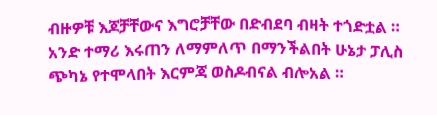ብዙዎቹ እጆቻቸውና እግሮቻቸው በድብደባ ብዛት ተጎድቷል ። አንድ ተማሪ እሩጠን ለማምለጥ በማንችልበት ሁኔታ ፓሊስ ጭካኔ የተሞላበት እርምጃ ወስዶብናል ብሎአል ።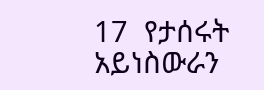17  የታሰሩት  አይነስውራን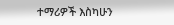ተማሪዎች እስካሁን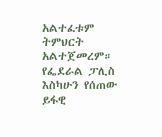አልተፈቱም ትምህርት አልተጀመረም።
የፌደራል ፓሊስ እስካሁን የሰጠው ይፋዊ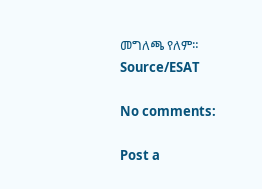መግለጫ የለም።
Source/ESAT

No comments:

Post a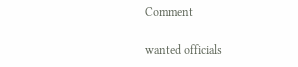Comment

wanted officials